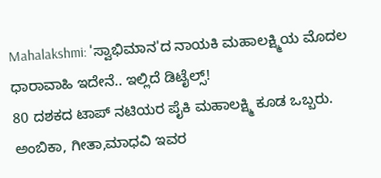Mahalakshmi: 'ಸ್ವಾಭಿಮಾನ'ದ ನಾಯಕಿ ಮಹಾಲಕ್ಷ್ಮಿಯ ಮೊದಲ ಧಾರಾವಾಹಿ ಇದೇನೆ.. ಇಲ್ಲಿದೆ ಡಿಟೈಲ್ಸ್!
80 ದಶಕದ ಟಾಪ್ ನಟಿಯರ ಪೈಕಿ ಮಹಾಲಕ್ಷ್ಮಿ ಕೂಡ ಒಬ್ಬರು. ಅಂಬಿಕಾ, ಗೀತಾ,ಮಾಧವಿ ಇವರ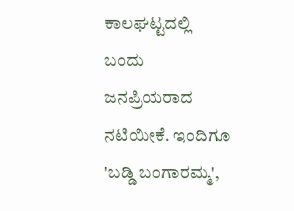ಕಾಲಘಟ್ಟದಲ್ಲಿ ಬಂದು ಜನಪ್ರಿಯರಾದ ನಟಿಯೀಕೆ. ಇಂದಿಗೂ 'ಬಡ್ಡಿ ಬಂಗಾರಮ್ಮ',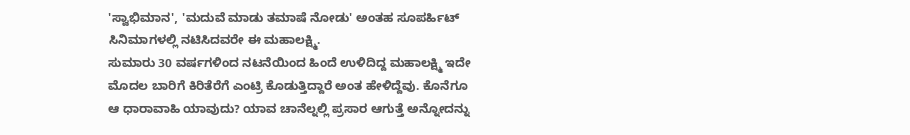'ಸ್ವಾಭಿಮಾನ', 'ಮದುವೆ ಮಾಡು ತಮಾಷೆ ನೋಡು' ಅಂತಹ ಸೂಪರ್ಹಿಟ್ ಸಿನಿಮಾಗಳಲ್ಲಿ ನಟಿಸಿದವರೇ ಈ ಮಹಾಲಕ್ಷ್ಮಿ.
ಸುಮಾರು 30 ವರ್ಷಗಳಿಂದ ನಟನೆಯಿಂದ ಹಿಂದೆ ಉಳಿದಿದ್ದ ಮಹಾಲಕ್ಷ್ಮಿ ಇದೇ ಮೊದಲ ಬಾರಿಗೆ ಕಿರಿತೆರೆಗೆ ಎಂಟ್ರಿ ಕೊಡುತ್ತಿದ್ದಾರೆ ಅಂತ ಹೇಳಿದ್ದೆವು. ಕೊನೆಗೂ ಆ ಧಾರಾವಾಹಿ ಯಾವುದು? ಯಾವ ಚಾನೆಲ್ನಲ್ಲಿ ಪ್ರಸಾರ ಆಗುತ್ತೆ ಅನ್ನೋದನ್ನು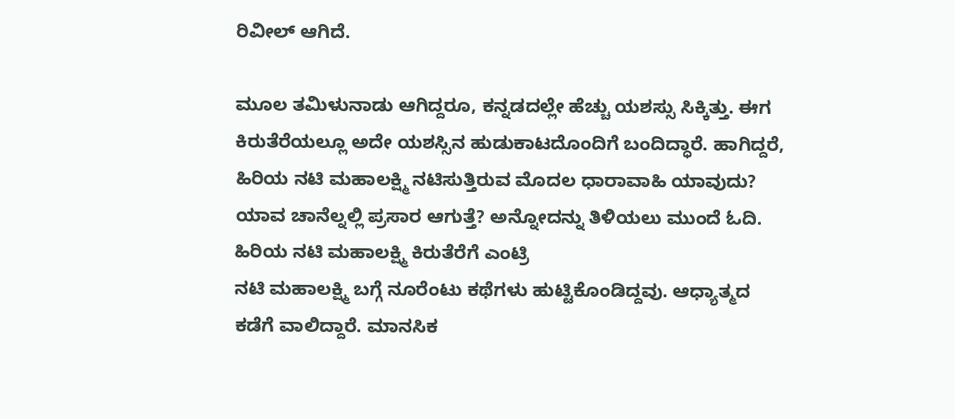ರಿವೀಲ್ ಆಗಿದೆ.

ಮೂಲ ತಮಿಳುನಾಡು ಆಗಿದ್ದರೂ, ಕನ್ನಡದಲ್ಲೇ ಹೆಚ್ಚು ಯಶಸ್ಸು ಸಿಕ್ಕಿತ್ತು. ಈಗ ಕಿರುತೆರೆಯಲ್ಲೂ ಅದೇ ಯಶಸ್ಸಿನ ಹುಡುಕಾಟದೊಂದಿಗೆ ಬಂದಿದ್ಧಾರೆ. ಹಾಗಿದ್ದರೆ, ಹಿರಿಯ ನಟಿ ಮಹಾಲಕ್ಷ್ಮಿ ನಟಿಸುತ್ತಿರುವ ಮೊದಲ ಧಾರಾವಾಹಿ ಯಾವುದು? ಯಾವ ಚಾನೆಲ್ನಲ್ಲಿ ಪ್ರಸಾರ ಆಗುತ್ತೆ? ಅನ್ನೋದನ್ನು ತಿಳಿಯಲು ಮುಂದೆ ಓದಿ.
ಹಿರಿಯ ನಟಿ ಮಹಾಲಕ್ಷ್ಮಿ ಕಿರುತೆರೆಗೆ ಎಂಟ್ರಿ
ನಟಿ ಮಹಾಲಕ್ಷ್ಮಿ ಬಗ್ಗೆ ನೂರೆಂಟು ಕಥೆಗಳು ಹುಟ್ಟಿಕೊಂಡಿದ್ದವು. ಆಧ್ಯಾತ್ಮದ ಕಡೆಗೆ ವಾಲಿದ್ದಾರೆ. ಮಾನಸಿಕ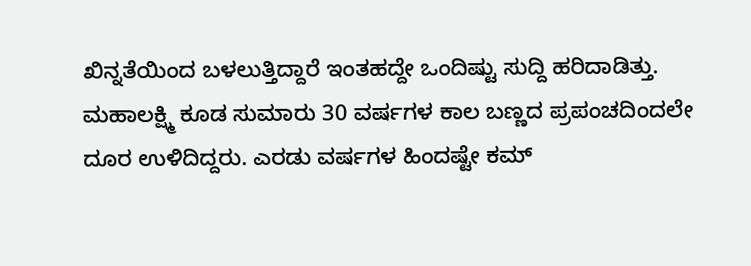ಖಿನ್ನತೆಯಿಂದ ಬಳಲುತ್ತಿದ್ದಾರೆ ಇಂತಹದ್ದೇ ಒಂದಿಷ್ಟು ಸುದ್ದಿ ಹರಿದಾಡಿತ್ತು. ಮಹಾಲಕ್ಷ್ಮಿ ಕೂಡ ಸುಮಾರು 30 ವರ್ಷಗಳ ಕಾಲ ಬಣ್ಣದ ಪ್ರಪಂಚದಿಂದಲೇ ದೂರ ಉಳಿದಿದ್ದರು. ಎರಡು ವರ್ಷಗಳ ಹಿಂದಷ್ಟೇ ಕಮ್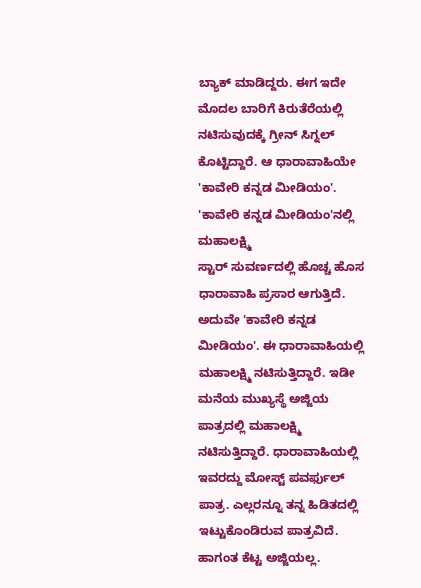ಬ್ಯಾಕ್ ಮಾಡಿದ್ದರು. ಈಗ ಇದೇ ಮೊದಲ ಬಾರಿಗೆ ಕಿರುತೆರೆಯಲ್ಲಿ ನಟಿಸುವುದಕ್ಕೆ ಗ್ರೀನ್ ಸಿಗ್ನಲ್ ಕೊಟ್ಟಿದ್ದಾರೆ. ಆ ಧಾರಾವಾಹಿಯೇ 'ಕಾವೇರಿ ಕನ್ನಡ ಮೀಡಿಯಂ'.
'ಕಾವೇರಿ ಕನ್ನಡ ಮೀಡಿಯಂ'ನಲ್ಲಿ ಮಹಾಲಕ್ಷ್ಮಿ
ಸ್ಟಾರ್ ಸುವರ್ಣದಲ್ಲಿ ಹೊಚ್ಚ ಹೊಸ ಧಾರಾವಾಹಿ ಪ್ರಸಾರ ಆಗುತ್ತಿದೆ. ಅದುವೇ 'ಕಾವೇರಿ ಕನ್ನಡ ಮೀಡಿಯಂ'. ಈ ಧಾರಾವಾಹಿಯಲ್ಲಿ ಮಹಾಲಕ್ಷ್ಮಿ ನಟಿಸುತ್ತಿದ್ದಾರೆ. ಇಡೀ ಮನೆಯ ಮುಖ್ಯಸ್ಥೆ ಅಜ್ಜಿಯ ಪಾತ್ರದಲ್ಲಿ ಮಹಾಲಕ್ಷ್ಮಿ ನಟಿಸುತ್ತಿದ್ದಾರೆ. ಧಾರಾವಾಹಿಯಲ್ಲಿ ಇವರದ್ದು ಮೋಸ್ಟ್ ಪವರ್ಫುಲ್ ಪಾತ್ರ. ಎಲ್ಲರನ್ನೂ ತನ್ನ ಹಿಡಿತದಲ್ಲಿ ಇಟ್ಟುಕೊಂಡಿರುವ ಪಾತ್ರವಿದೆ. ಹಾಗಂತ ಕೆಟ್ಟ ಅಜ್ಜಿಯಲ್ಲ.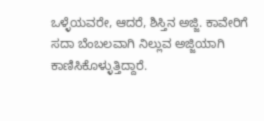ಒಳ್ಳೆಯವರೇ, ಆದರೆ, ಶಿಸ್ತಿನ ಅಜ್ಜಿ. ಕಾವೇರಿಗೆ ಸದಾ ಬೆಂಬಲವಾಗಿ ನಿಲ್ಲುವ ಅಜ್ಜಿಯಾಗಿ ಕಾಣಿಸಿಕೊಳ್ಳುತ್ತಿದ್ದಾರೆ.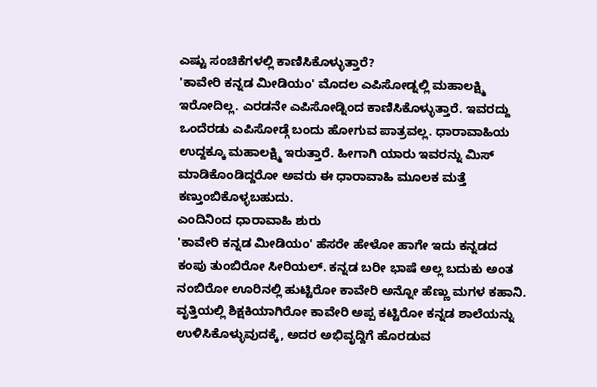ಎಷ್ಟು ಸಂಚಿಕೆಗಳಲ್ಲಿ ಕಾಣಿಸಿಕೊಳ್ಳುತ್ತಾರೆ?
'ಕಾವೇರಿ ಕನ್ನಡ ಮೀಡಿಯಂ' ಮೊದಲ ಎಪಿಸೋಡ್ನಲ್ಲಿ ಮಹಾಲಕ್ಷ್ಮಿ ಇರೋದಿಲ್ಲ. ಎರಡನೇ ಎಪಿಸೋಡ್ನಿಂದ ಕಾಣಿಸಿಕೊಳ್ಳುತ್ತಾರೆ. ಇವರದ್ದು ಒಂದೆರಡು ಎಪಿಸೋಡ್ಗೆ ಬಂದು ಹೋಗುವ ಪಾತ್ರವಲ್ಲ. ಧಾರಾವಾಹಿಯ ಉದ್ದಕ್ಕೂ ಮಹಾಲಕ್ಷ್ಮಿ ಇರುತ್ತಾರೆ. ಹೀಗಾಗಿ ಯಾರು ಇವರನ್ನು ಮಿಸ್ ಮಾಡಿಕೊಂಡಿದ್ದರೋ ಅವರು ಈ ಧಾರಾವಾಹಿ ಮೂಲಕ ಮತ್ತೆ ಕಣ್ತುಂಬಿಕೊಳ್ಳಬಹುದು.
ಎಂದಿನಿಂದ ಧಾರಾವಾಹಿ ಶುರು
'ಕಾವೇರಿ ಕನ್ನಡ ಮೀಡಿಯಂ' ಹೆಸರೇ ಹೇಳೋ ಹಾಗೇ ಇದು ಕನ್ನಡದ ಕಂಪು ತುಂಬಿರೋ ಸೀರಿಯಲ್. ಕನ್ನಡ ಬರೀ ಭಾಷೆ ಅಲ್ಲ ಬದುಕು ಅಂತ ನಂಬಿರೋ ಊರಿನಲ್ಲಿ ಹುಟ್ಟಿರೋ ಕಾವೇರಿ ಅನ್ನೋ ಹೆಣ್ಣು ಮಗಳ ಕಹಾನಿ. ವೃತ್ತಿಯಲ್ಲಿ ಶಿಕ್ಷಕಿಯಾಗಿರೋ ಕಾವೇರಿ ಅಪ್ಪ ಕಟ್ಟಿರೋ ಕನ್ನಡ ಶಾಲೆಯನ್ನು ಉಳಿಸಿಕೊಳ್ಳುವುದಕ್ಕೆ, ಅದರ ಅಭಿವೃದ್ದಿಗೆ ಹೊರಡುವ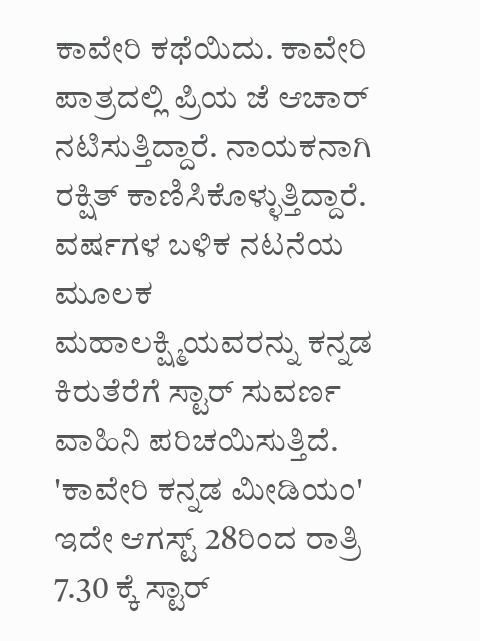ಕಾವೇರಿ ಕಥೆಯಿದು. ಕಾವೇರಿ ಪಾತ್ರದಲ್ಲಿ ಪ್ರಿಯ ಜೆ ಆಚಾರ್ ನಟಿಸುತ್ತಿದ್ದಾರೆ. ನಾಯಕನಾಗಿ ರಕ್ಷಿತ್ ಕಾಣಿಸಿಕೊಳ್ಳುತ್ತಿದ್ದಾರೆ. ವರ್ಷಗಳ ಬಳಿಕ ನಟನೆಯ ಮೂಲಕ ಮಹಾಲಕ್ಷ್ಮಿಯವರನ್ನು ಕನ್ನಡ ಕಿರುತೆರೆಗೆ ಸ್ಟಾರ್ ಸುವರ್ಣ ವಾಹಿನಿ ಪರಿಚಯಿಸುತ್ತಿದೆ. 'ಕಾವೇರಿ ಕನ್ನಡ ಮೀಡಿಯಂ' ಇದೇ ಆಗಸ್ಟ್ 28ರಿಂದ ರಾತ್ರಿ 7.30 ಕ್ಕೆ ಸ್ಟಾರ್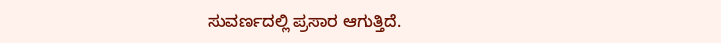ಸುವರ್ಣದಲ್ಲಿ ಪ್ರಸಾರ ಆಗುತ್ತಿದೆ.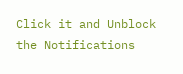Click it and Unblock the Notifications